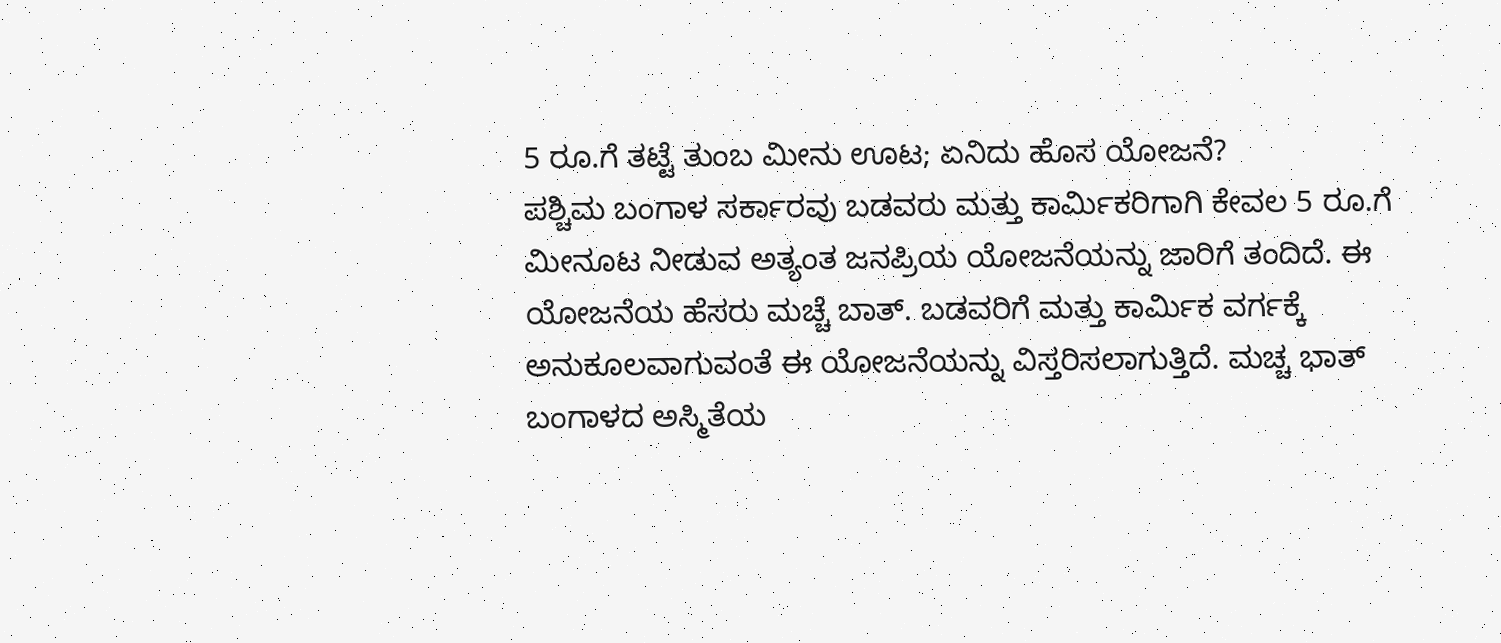5 ರೂ.ಗೆ ತಟ್ಟೆ ತುಂಬ ಮೀನು ಊಟ; ಏನಿದು ಹೊಸ ಯೋಜನೆ?
ಪಶ್ಚಿಮ ಬಂಗಾಳ ಸರ್ಕಾರವು ಬಡವರು ಮತ್ತು ಕಾರ್ಮಿಕರಿಗಾಗಿ ಕೇವಲ 5 ರೂ.ಗೆ ಮೀನೂಟ ನೀಡುವ ಅತ್ಯಂತ ಜನಪ್ರಿಯ ಯೋಜನೆಯನ್ನು ಜಾರಿಗೆ ತಂದಿದೆ. ಈ ಯೋಜನೆಯ ಹೆಸರು ಮಚ್ಚೆ ಬಾತ್. ಬಡವರಿಗೆ ಮತ್ತು ಕಾರ್ಮಿಕ ವರ್ಗಕ್ಕೆ ಅನುಕೂಲವಾಗುವಂತೆ ಈ ಯೋಜನೆಯನ್ನು ವಿಸ್ತರಿಸಲಾಗುತ್ತಿದೆ. ಮಚ್ಚ ಭಾತ್ ಬಂಗಾಳದ ಅಸ್ಮಿತೆಯ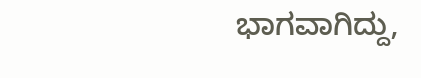ಭಾಗವಾಗಿದ್ದು,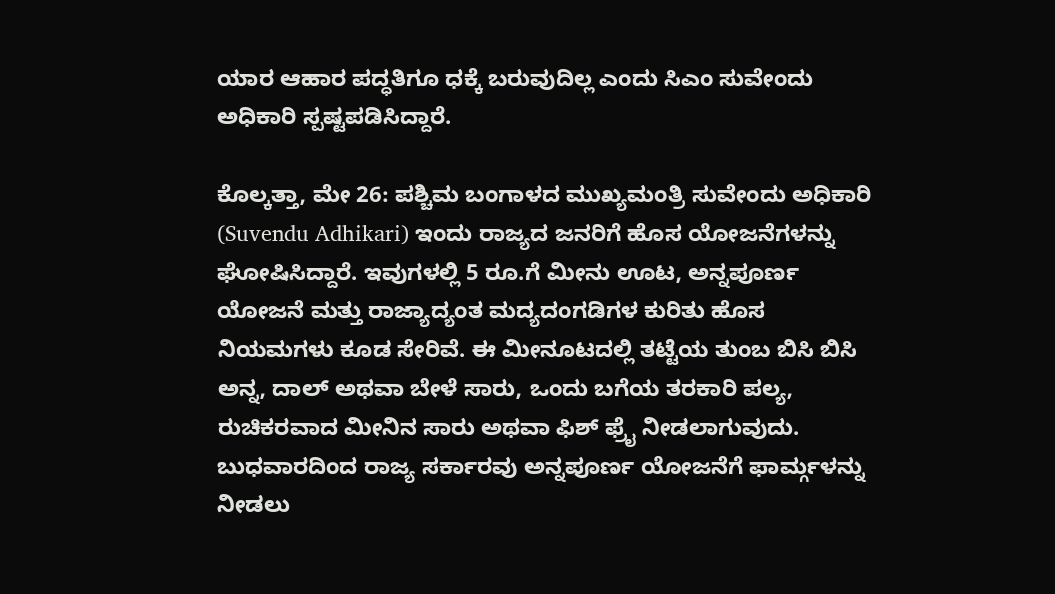ಯಾರ ಆಹಾರ ಪದ್ಧತಿಗೂ ಧಕ್ಕೆ ಬರುವುದಿಲ್ಲ ಎಂದು ಸಿಎಂ ಸುವೇಂದು ಅಧಿಕಾರಿ ಸ್ಪಷ್ಟಪಡಿಸಿದ್ದಾರೆ.

ಕೊಲ್ಕತ್ತಾ, ಮೇ 26: ಪಶ್ಚಿಮ ಬಂಗಾಳದ ಮುಖ್ಯಮಂತ್ರಿ ಸುವೇಂದು ಅಧಿಕಾರಿ (Suvendu Adhikari) ಇಂದು ರಾಜ್ಯದ ಜನರಿಗೆ ಹೊಸ ಯೋಜನೆಗಳನ್ನು ಘೋಷಿಸಿದ್ದಾರೆ. ಇವುಗಳಲ್ಲಿ 5 ರೂ.ಗೆ ಮೀನು ಊಟ, ಅನ್ನಪೂರ್ಣ ಯೋಜನೆ ಮತ್ತು ರಾಜ್ಯಾದ್ಯಂತ ಮದ್ಯದಂಗಡಿಗಳ ಕುರಿತು ಹೊಸ ನಿಯಮಗಳು ಕೂಡ ಸೇರಿವೆ. ಈ ಮೀನೂಟದಲ್ಲಿ ತಟ್ಟೆಯ ತುಂಬ ಬಿಸಿ ಬಿಸಿ ಅನ್ನ, ದಾಲ್ ಅಥವಾ ಬೇಳೆ ಸಾರು, ಒಂದು ಬಗೆಯ ತರಕಾರಿ ಪಲ್ಯ, ರುಚಿಕರವಾದ ಮೀನಿನ ಸಾರು ಅಥವಾ ಫಿಶ್ ಫ್ರೈ ನೀಡಲಾಗುವುದು. ಬುಧವಾರದಿಂದ ರಾಜ್ಯ ಸರ್ಕಾರವು ಅನ್ನಪೂರ್ಣ ಯೋಜನೆಗೆ ಫಾರ್ಮ್ಗಳನ್ನು ನೀಡಲು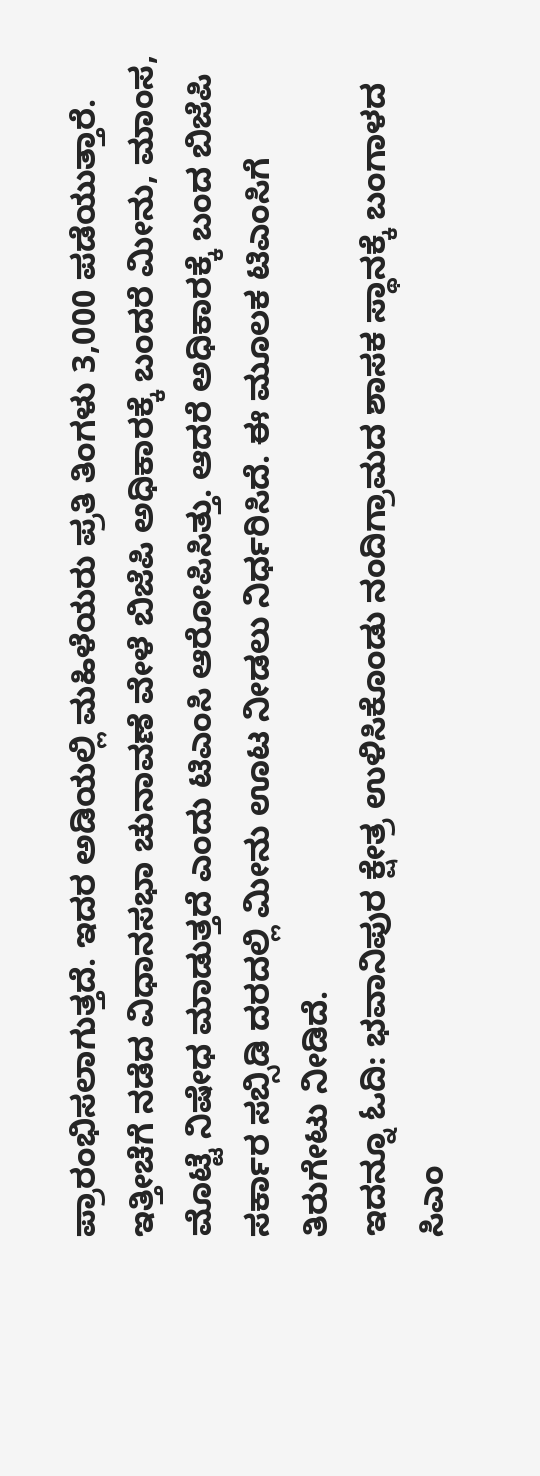ಪ್ರಾರಂಭಿಸಲಾಗುತ್ತದೆ. ಇದರ ಅಡಿಯಲ್ಲಿ ಮಹಿಳೆಯರು ಪ್ರತಿ ತಿಂಗಳು 3,000 ಪಡೆಯುತ್ತಾರೆ.
ಇತ್ತೀಚೆಗೆ ನಡೆದ ವಿಧಾನಸಭಾ ಚುನಾವಣೆ ವೇಳೆ ಬಿಜೆಪಿ ಅಧಿಕಾರಕ್ಕೆ ಬಂದರೆ ಮೀನು, ಮಾಂಸ, ಮೊಟ್ಟೆ ನಿಷೇಧ ಮಾಡುತ್ತದೆ ಎಂದು ಟಿಎಂಸಿ ಆರೋಪಿಸಿತ್ತು. ಆದರೆ ಅಧಿಕಾರಕ್ಕೆ ಬಂದ ಬಿಜೆಪಿ ಸರ್ಕಾರ ಸಬ್ಸಿಡಿ ದರದಲ್ಲಿ ಮೀನು ಊಟ ನೀಡಲು ನಿರ್ಧರಿಸಿದೆ. ಈ ಮೂಲಕ ಟಿಎಂಸಿಗೆ ತಿರುಗೇಟು ನೀಡಿದೆ.
ಇದನ್ನೂ ಓದಿ: ಭವಾನಿಪುರ ಕ್ಷೇತ್ರ ಉಳಿಸಿಕೊಂಡು ನಂದಿಗ್ರಾಮದ ಶಾಸಕ ಸ್ಥಾನಕ್ಕೆ ಬಂಗಾಳದ ಸಿಎಂ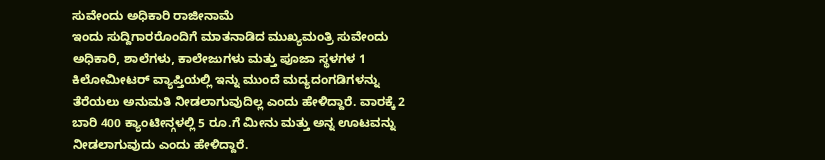ಸುವೇಂದು ಅಧಿಕಾರಿ ರಾಜೀನಾಮೆ
ಇಂದು ಸುದ್ದಿಗಾರರೊಂದಿಗೆ ಮಾತನಾಡಿದ ಮುಖ್ಯಮಂತ್ರಿ ಸುವೇಂದು ಅಧಿಕಾರಿ, ಶಾಲೆಗಳು, ಕಾಲೇಜುಗಳು ಮತ್ತು ಪೂಜಾ ಸ್ಥಳಗಳ 1 ಕಿಲೋಮೀಟರ್ ವ್ಯಾಪ್ತಿಯಲ್ಲಿ ಇನ್ನು ಮುಂದೆ ಮದ್ಯದಂಗಡಿಗಳನ್ನು ತೆರೆಯಲು ಅನುಮತಿ ನೀಡಲಾಗುವುದಿಲ್ಲ ಎಂದು ಹೇಳಿದ್ದಾರೆ. ವಾರಕ್ಕೆ 2 ಬಾರಿ 400 ಕ್ಯಾಂಟೀನ್ಗಳಲ್ಲಿ 5 ರೂ.ಗೆ ಮೀನು ಮತ್ತು ಅನ್ನ ಊಟವನ್ನು ನೀಡಲಾಗುವುದು ಎಂದು ಹೇಳಿದ್ದಾರೆ.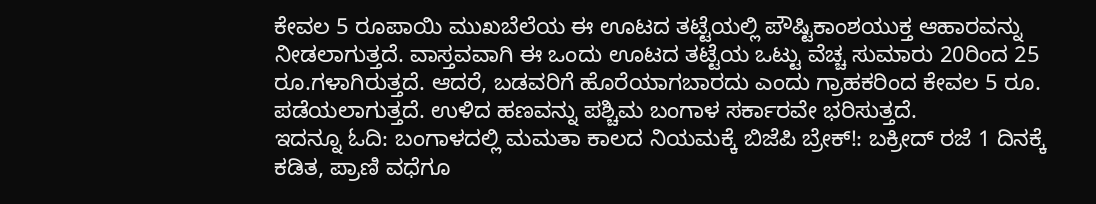ಕೇವಲ 5 ರೂಪಾಯಿ ಮುಖಬೆಲೆಯ ಈ ಊಟದ ತಟ್ಟೆಯಲ್ಲಿ ಪೌಷ್ಟಿಕಾಂಶಯುಕ್ತ ಆಹಾರವನ್ನು ನೀಡಲಾಗುತ್ತದೆ. ವಾಸ್ತವವಾಗಿ ಈ ಒಂದು ಊಟದ ತಟ್ಟೆಯ ಒಟ್ಟು ವೆಚ್ಚ ಸುಮಾರು 20ರಿಂದ 25 ರೂ.ಗಳಾಗಿರುತ್ತದೆ. ಆದರೆ, ಬಡವರಿಗೆ ಹೊರೆಯಾಗಬಾರದು ಎಂದು ಗ್ರಾಹಕರಿಂದ ಕೇವಲ 5 ರೂ. ಪಡೆಯಲಾಗುತ್ತದೆ. ಉಳಿದ ಹಣವನ್ನು ಪಶ್ಚಿಮ ಬಂಗಾಳ ಸರ್ಕಾರವೇ ಭರಿಸುತ್ತದೆ.
ಇದನ್ನೂ ಓದಿ: ಬಂಗಾಳದಲ್ಲಿ ಮಮತಾ ಕಾಲದ ನಿಯಮಕ್ಕೆ ಬಿಜೆಪಿ ಬ್ರೇಕ್!: ಬಕ್ರೀದ್ ರಜೆ 1 ದಿನಕ್ಕೆ ಕಡಿತ, ಪ್ರಾಣಿ ವಧೆಗೂ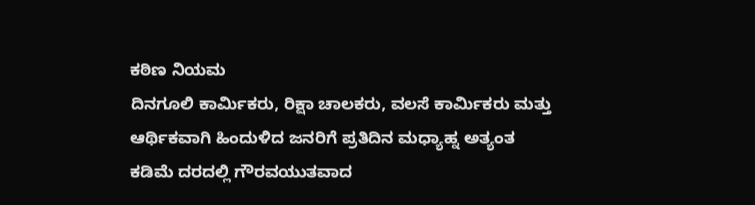ಕಠಿಣ ನಿಯಮ
ದಿನಗೂಲಿ ಕಾರ್ಮಿಕರು, ರಿಕ್ಷಾ ಚಾಲಕರು, ವಲಸೆ ಕಾರ್ಮಿಕರು ಮತ್ತು ಆರ್ಥಿಕವಾಗಿ ಹಿಂದುಳಿದ ಜನರಿಗೆ ಪ್ರತಿದಿನ ಮಧ್ಯಾಹ್ನ ಅತ್ಯಂತ ಕಡಿಮೆ ದರದಲ್ಲಿ ಗೌರವಯುತವಾದ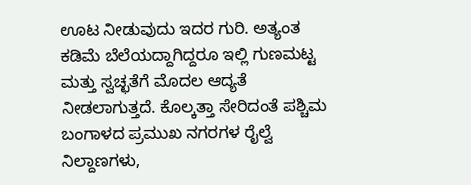ಊಟ ನೀಡುವುದು ಇದರ ಗುರಿ. ಅತ್ಯಂತ ಕಡಿಮೆ ಬೆಲೆಯದ್ದಾಗಿದ್ದರೂ ಇಲ್ಲಿ ಗುಣಮಟ್ಟ ಮತ್ತು ಸ್ವಚ್ಛತೆಗೆ ಮೊದಲ ಆದ್ಯತೆ ನೀಡಲಾಗುತ್ತದೆ. ಕೊಲ್ಕತ್ತಾ ಸೇರಿದಂತೆ ಪಶ್ಚಿಮ ಬಂಗಾಳದ ಪ್ರಮುಖ ನಗರಗಳ ರೈಲ್ವೆ ನಿಲ್ದಾಣಗಳು,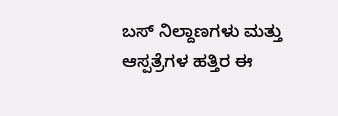ಬಸ್ ನಿಲ್ದಾಣಗಳು ಮತ್ತು ಆಸ್ಪತ್ರೆಗಳ ಹತ್ತಿರ ಈ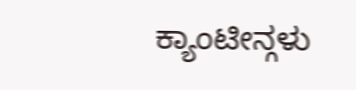ಕ್ಯಾಂಟೀನ್ಗಳು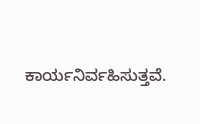ಕಾರ್ಯನಿರ್ವಹಿಸುತ್ತವೆ.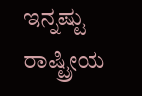ಇನ್ನಷ್ಟು ರಾಷ್ಟ್ರೀಯ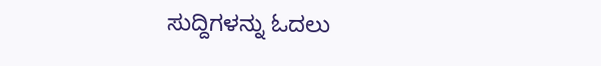ಸುದ್ದಿಗಳನ್ನು ಓದಲು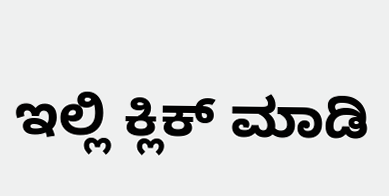ಇಲ್ಲಿ ಕ್ಲಿಕ್ ಮಾಡಿ